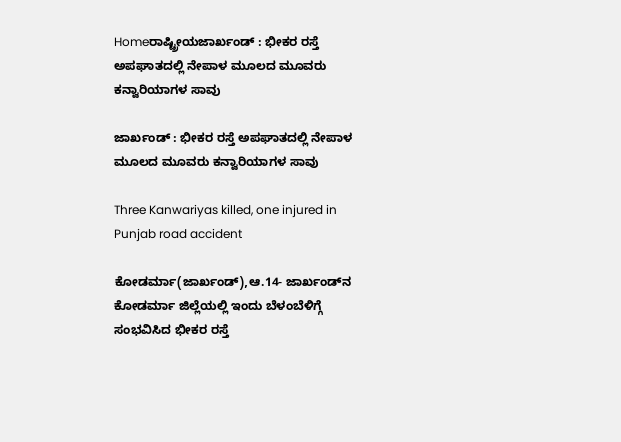Homeರಾಷ್ಟ್ರೀಯಜಾರ್ಖಂಡ್‌ : ಭೀಕರ ರಸ್ತೆ ಅಪಘಾತದಲ್ಲಿ ನೇಪಾಳ ಮೂಲದ ಮೂವರು ಕನ್ವಾರಿಯಾಗಳ ಸಾವು

ಜಾರ್ಖಂಡ್‌ : ಭೀಕರ ರಸ್ತೆ ಅಪಘಾತದಲ್ಲಿ ನೇಪಾಳ ಮೂಲದ ಮೂವರು ಕನ್ವಾರಿಯಾಗಳ ಸಾವು

Three Kanwariyas killed, one injured in Punjab road accident

ಕೋಡರ್ಮಾ(ಜಾರ್ಖಂಡ್‌),ಆ.14- ಜಾರ್ಖಂಡ್‌ನ ಕೋಡರ್ಮಾ ಜಿಲ್ಲೆಯಲ್ಲಿ ಇಂದು ಬೆಳಂಬೆಳಿಗ್ಗೆ ಸಂಭವಿಸಿದ ಭೀಕರ ರಸ್ತೆ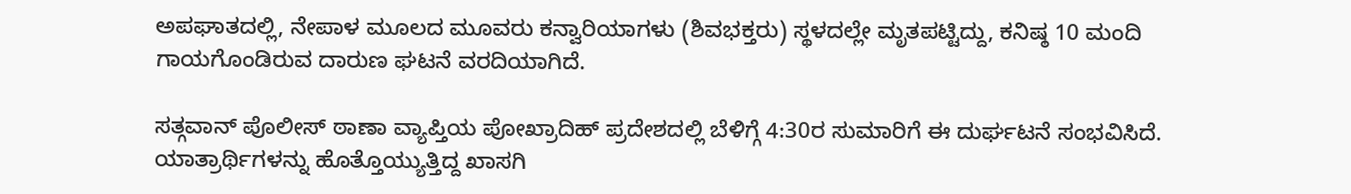ಅಪಘಾತದಲ್ಲಿ, ನೇಪಾಳ ಮೂಲದ ಮೂವರು ಕನ್ವಾರಿಯಾಗಳು (ಶಿವಭಕ್ತರು) ಸ್ಥಳದಲ್ಲೇ ಮೃತಪಟ್ಟಿದ್ದು, ಕನಿಷ್ಠ 10 ಮಂದಿ ಗಾಯಗೊಂಡಿರುವ ದಾರುಣ ಘಟನೆ ವರದಿಯಾಗಿದೆ.

ಸತ್ಗವಾನ್‌ ಪೊಲೀಸ್‌‍ ಠಾಣಾ ವ್ಯಾಪ್ತಿಯ ಪೋಖ್ರಾದಿಹ್‌ ಪ್ರದೇಶದಲ್ಲಿ ಬೆಳಿಗ್ಗೆ 4:30ರ ಸುಮಾರಿಗೆ ಈ ದುರ್ಘಟನೆ ಸಂಭವಿಸಿದೆ. ಯಾತ್ರಾರ್ಥಿಗಳನ್ನು ಹೊತ್ತೊಯ್ಯುತ್ತಿದ್ದ ಖಾಸಗಿ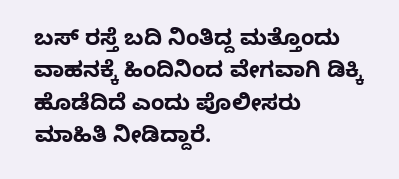ಬಸ್‌‍ ರಸ್ತೆ ಬದಿ ನಿಂತಿದ್ದ ಮತ್ತೊಂದು ವಾಹನಕ್ಕೆ ಹಿಂದಿನಿಂದ ವೇಗವಾಗಿ ಡಿಕ್ಕಿ ಹೊಡೆದಿದೆ ಎಂದು ಪೊಲೀಸರು ಮಾಹಿತಿ ನೀಡಿದ್ದಾರೆ.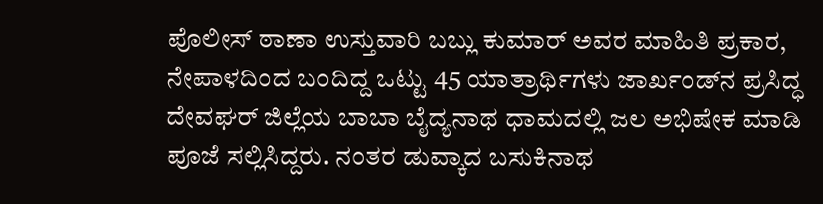ಪೊಲೀಸ್‌‍ ಠಾಣಾ ಉಸ್ತುವಾರಿ ಬಬ್ಲು ಕುಮಾರ್‌ ಅವರ ಮಾಹಿತಿ ಪ್ರಕಾರ, ನೇಪಾಳದಿಂದ ಬಂದಿದ್ದ ಒಟ್ಟು 45 ಯಾತ್ರಾರ್ಥಿಗಳು ಜಾರ್ಖಂಡ್‌ನ ಪ್ರಸಿದ್ಧ ದೇವಘರ್‌ ಜಿಲ್ಲೆಯ ಬಾಬಾ ಬೈದ್ಯನಾಥ ಧಾಮದಲ್ಲಿ ಜಲ ಅಭಿಷೇಕ ಮಾಡಿ ಪೂಜೆ ಸಲ್ಲಿಸಿದ್ದರು. ನಂತರ ಡುವ್ಕಾದ ಬಸುಕಿನಾಥ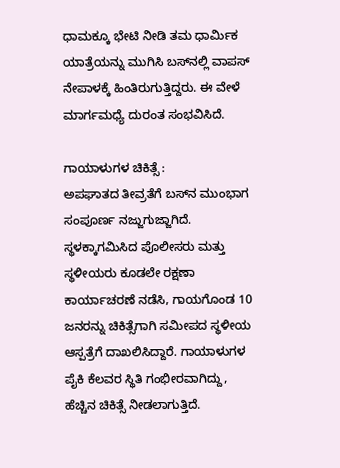ಧಾಮಕ್ಕೂ ಭೇಟಿ ನೀಡಿ ತಮ ಧಾರ್ಮಿಕ ಯಾತ್ರೆಯನ್ನು ಮುಗಿಸಿ ಬಸ್‌‍ನಲ್ಲಿ ವಾಪಸ್‌‍ ನೇಪಾಳಕ್ಕೆ ಹಿಂತಿರುಗುತ್ತಿದ್ದರು. ಈ ವೇಳೆ ಮಾರ್ಗಮಧ್ಯೆ ದುರಂತ ಸಂಭವಿಸಿದೆ.

ಗಾಯಾಳುಗಳ ಚಿಕಿತ್ಸೆ :
ಅಪಘಾತದ ತೀವ್ರತೆಗೆ ಬಸ್‌‍ನ ಮುಂಭಾಗ ಸಂಪೂರ್ಣ ನಜ್ಜುಗುಜ್ಜಾಗಿದೆ. ಸ್ಥಳಕ್ಕಾಗಮಿಸಿದ ಪೊಲೀಸರು ಮತ್ತು ಸ್ಥಳೀಯರು ಕೂಡಲೇ ರಕ್ಷಣಾ ಕಾರ್ಯಾಚರಣೆ ನಡೆಸಿ, ಗಾಯಗೊಂಡ 10 ಜನರನ್ನು ಚಿಕಿತ್ಸೆಗಾಗಿ ಸಮೀಪದ ಸ್ಥಳೀಯ ಆಸ್ಪತ್ರೆಗೆ ದಾಖಲಿಸಿದ್ದಾರೆ. ಗಾಯಾಳುಗಳ ಪೈಕಿ ಕೆಲವರ ಸ್ಥಿತಿ ಗಂಭೀರವಾಗಿದ್ದು, ಹೆಚ್ಚಿನ ಚಿಕಿತ್ಸೆ ನೀಡಲಾಗುತ್ತಿದೆ.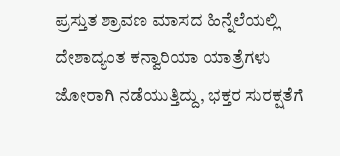ಪ್ರಸ್ತುತ ಶ್ರಾವಣ ಮಾಸದ ಹಿನ್ನೆಲೆಯಲ್ಲಿ ದೇಶಾದ್ಯಂತ ಕನ್ವಾರಿಯಾ ಯಾತ್ರೆಗಳು ಜೋರಾಗಿ ನಡೆಯುತ್ತಿದ್ದು, ಭಕ್ತರ ಸುರಕ್ಷತೆಗೆ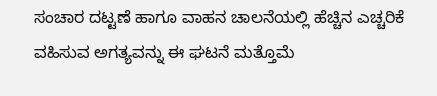ಸಂಚಾರ ದಟ್ಟಣೆ ಹಾಗೂ ವಾಹನ ಚಾಲನೆಯಲ್ಲಿ ಹೆಚ್ಚಿನ ಎಚ್ಚರಿಕೆ ವಹಿಸುವ ಅಗತ್ಯವನ್ನು ಈ ಘಟನೆ ಮತ್ತೊಮೆ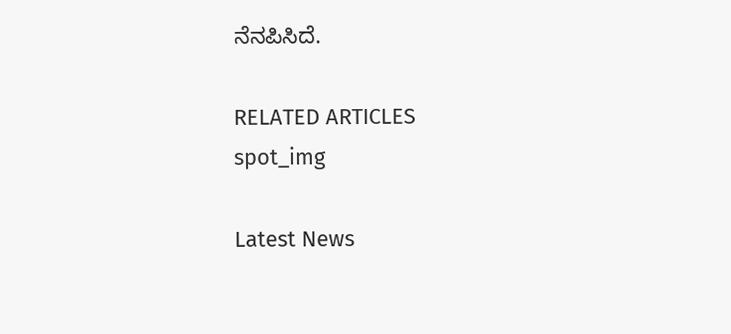ನೆನಪಿಸಿದೆ.

RELATED ARTICLES
spot_img

Latest News